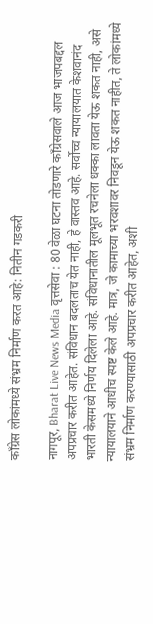काँग्रेस लोकांमध्ये संभ्रम निर्माण करत आहे: नितीन गडकरी

नागपूर, Bharat Live News Media वृत्तसेवा : 80 वेळा घटना तोडणारे काँग्रेसवाले आज भाजपबद्दल अपप्रचार करीत आहेत. संविधान बदलताच येत नाही, हे वास्तव आहे. सर्वोच्च न्यायालयात केशवानंद भारती केसमध्ये निर्णय दिलेला आहे. संविधानातील मूलभूत रचनेला धक्का लावता येऊ शकत नाही, असे न्यायालयाने आधीच स्पष्ट केले आहे. मात्र, जे कामाच्या भरवशावर निवडून येऊ शकत नाहीत, ते लोकांमध्ये संभ्रम निर्माण करण्यासाठी अपप्रचार करीत आहेत, अशी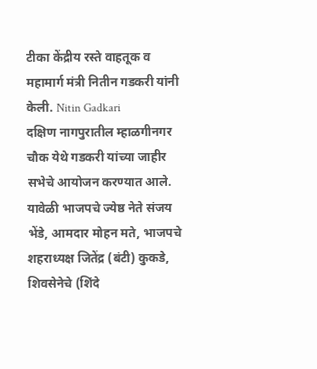टीका केंद्रीय रस्ते वाहतूक व महामार्ग मंत्री नितीन गडकरी यांनी केली. Nitin Gadkari
दक्षिण नागपुरातील म्हाळगीनगर चौक येथे गडकरी यांच्या जाहीर सभेचे आयोजन करण्यात आले. यावेळी भाजपचे ज्येष्ठ नेते संजय भेंडे, आमदार मोहन मते, भाजपचे शहराध्यक्ष जितेंद्र (बंटी) कुकडे, शिवसेनेचे (शिंदे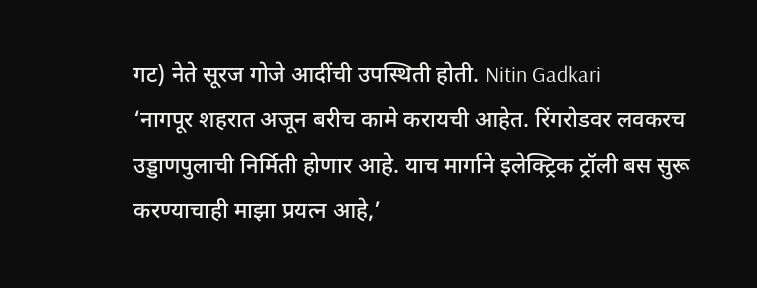गट) नेते सूरज गोजे आदींची उपस्थिती होती. Nitin Gadkari
‘नागपूर शहरात अजून बरीच कामे करायची आहेत. रिंगरोडवर लवकरच उड्डाणपुलाची निर्मिती होणार आहे. याच मार्गाने इलेक्ट्रिक ट्रॉली बस सुरू करण्याचाही माझा प्रयत्न आहे,’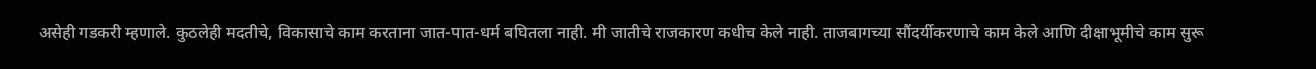असेही गडकरी म्हणाले. कुठलेही मदतीचे, विकासाचे काम करताना जात-पात-धर्म बघितला नाही. मी जातीचे राजकारण कधीच केले नाही. ताजबागच्या सौंदर्यीकरणाचे काम केले आणि दीक्षाभूमीचे काम सुरू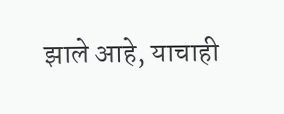झाले आहे, याचाही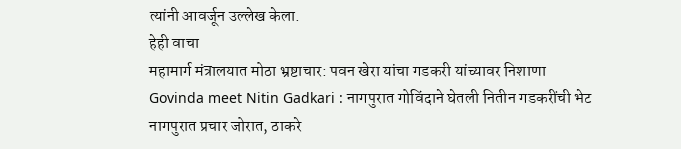त्यांनी आवर्जून उल्लेख केला.
हेही वाचा
महामार्ग मंत्रालयात मोठा भ्रष्टाचार: पवन खेरा यांचा गडकरी यांच्यावर निशाणा
Govinda meet Nitin Gadkari : नागपुरात गोविंदाने घेतली नितीन गडकरींची भेट
नागपुरात प्रचार जोरात, ठाकरे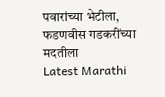पवारांच्या भेटीला, फडणवीस गडकरींच्या मदतीला
Latest Marathi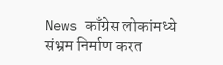News काँग्रेस लोकांमध्ये संभ्रम निर्माण करत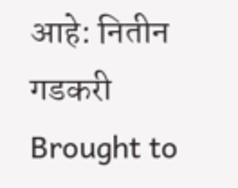आहे: नितीन गडकरी Brought to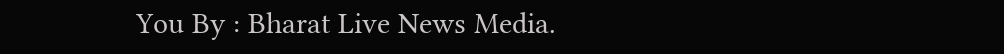You By : Bharat Live News Media.